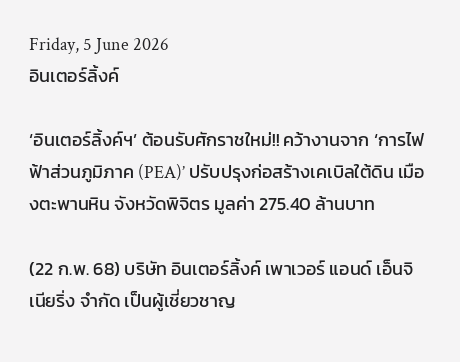Friday, 5 June 2026
อินเตอร์ลิ้งค์

‘อินเตอร์ลิ้งค์ฯ’ ต้อนรับศักราชใหม่!! คว้างานจาก ‘การไฟฟ้าส่วนภูมิภาค (PEA)’ ปรับปรุงก่อสร้างเคเบิลใต้ดิน เมืองตะพานหิน จังหวัดพิจิตร มูลค่า 275.40 ล้านบาท

(22 ก.พ. 68) บริษัท อินเตอร์ลิ้งค์ เพาเวอร์ แอนด์ เอ็นจิเนียริ่ง จำกัด เป็นผู้เชี่ยวชาญ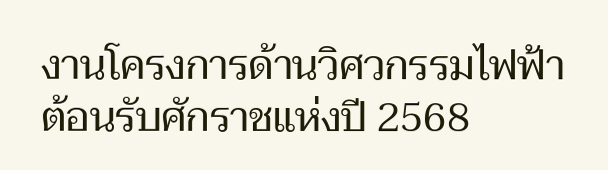งานโครงการด้านวิศวกรรมไฟฟ้า ต้อนรับศักราชแห่งปี 2568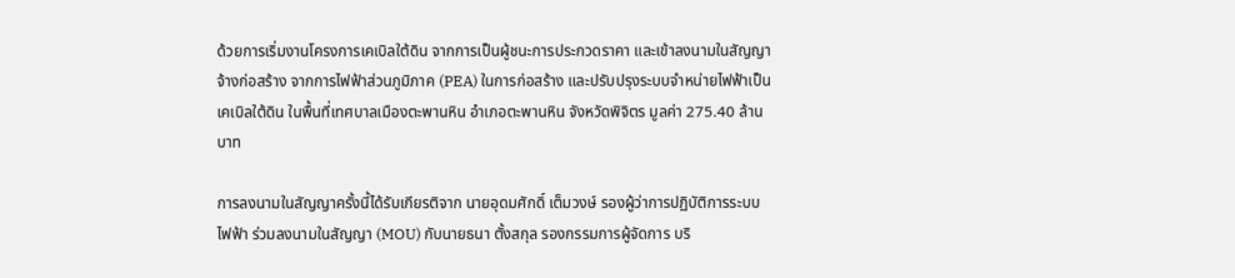ด้วยการเริ่มงานโครงการเคเบิลใต้ดิน จากการเป็นผู้ชนะการประกวดราคา และเข้าลงนามในสัญญาจ้างก่อสร้าง จากการไฟฟ้าส่วนภูมิภาค (PEA) ในการก่อสร้าง และปรับปรุงระบบจำหน่ายไฟฟ้าเป็นเคเบิลใต้ดิน ในพื้นที่เทศบาลเมืองตะพานหิน อำเภอตะพานหิน จังหวัดพิจิตร มูลค่า 275.40 ล้านบาท

การลงนามในสัญญาครั้งนี้ได้รับเกียรติจาก นายอุดมศักดิ์ เต็มวงษ์ รองผู้ว่าการปฏิบัติการระบบไฟฟ้า ร่วมลงนามในสัญญา (MOU) กับนายธนา ตั้งสกุล รองกรรมการผู้จัดการ บริ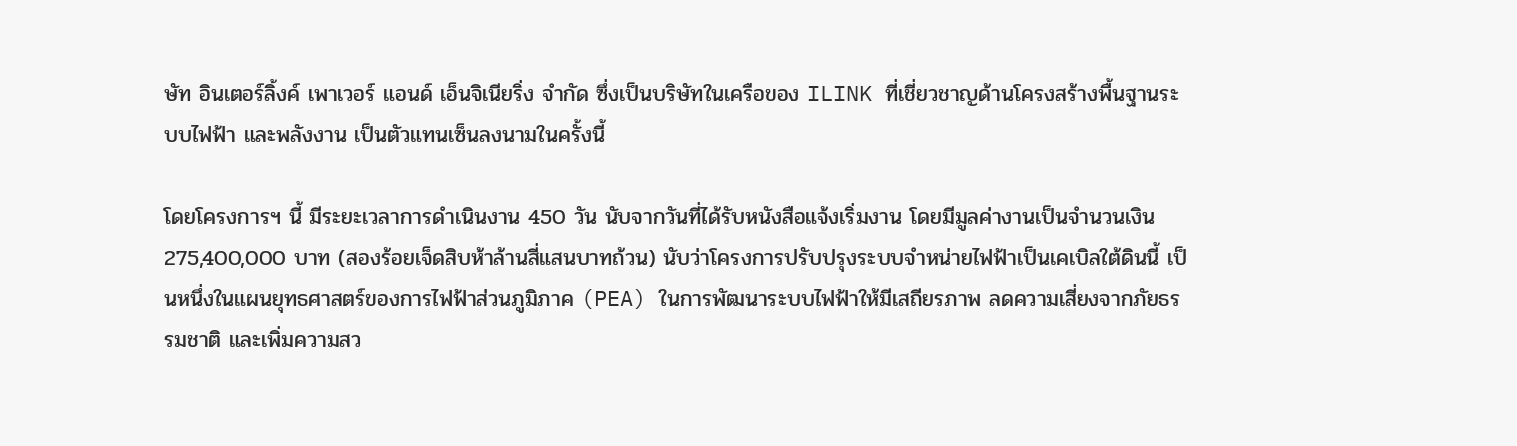ษัท อินเตอร์ลิ้งค์ เพาเวอร์ แอนด์ เอ็นจิเนียริ่ง จำกัด ซึ่งเป็นบริษัทในเครือของ ILINK ที่เชี่ยวชาญด้านโครงสร้างพื้นฐานระบบไฟฟ้า และพลังงาน เป็นตัวแทนเซ็นลงนามในครั้งนี้

โดยโครงการฯ นี้ มีระยะเวลาการดำเนินงาน 450 วัน นับจากวันที่ได้รับหนังสือแจ้งเริ่มงาน โดยมีมูลค่างานเป็นจำนวนเงิน 275,400,000 บาท (สองร้อยเจ็ดสิบห้าล้านสี่แสนบาทถ้วน) นับว่าโครงการปรับปรุงระบบจำหน่ายไฟฟ้าเป็นเคเบิลใต้ดินนี้ เป็นหนึ่งในแผนยุทธศาสตร์ของการไฟฟ้าส่วนภูมิภาค (PEA) ในการพัฒนาระบบไฟฟ้าให้มีเสถียรภาพ ลดความเสี่ยงจากภัยธรรมชาติ และเพิ่มความสว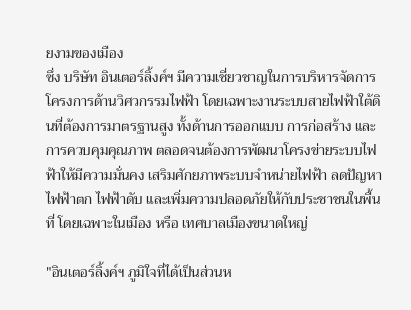ยงามของเมือง
ซึ่ง บริษัท อินเตอร์ลิ้งค์ฯ มีความเชี่ยวชาญในการบริหารจัดการโครงการด้านวิศวกรรมไฟฟ้า โดยเฉพาะงานระบบสายไฟฟ้าใต้ดินที่ต้องการมาตรฐานสูง ทั้งด้านการออกแบบ การก่อสร้าง และการควบคุมคุณภาพ ตลอดจนต้องการพัฒนาโครงข่ายระบบไฟฟ้าให้มีความมั่นคง เสริมศักยภาพระบบจำหน่ายไฟฟ้า ลดปัญหาไฟฟ้าตก ไฟฟ้าดับ และเพิ่มความปลอดภัยให้กับประชาชนในพื้นที่ โดยเฉพาะในเมือง หรือ เทศบาลเมืองขนาดใหญ่

"อินเตอร์ลิ้งค์ฯ ภูมิใจที่ได้เป็นส่วนห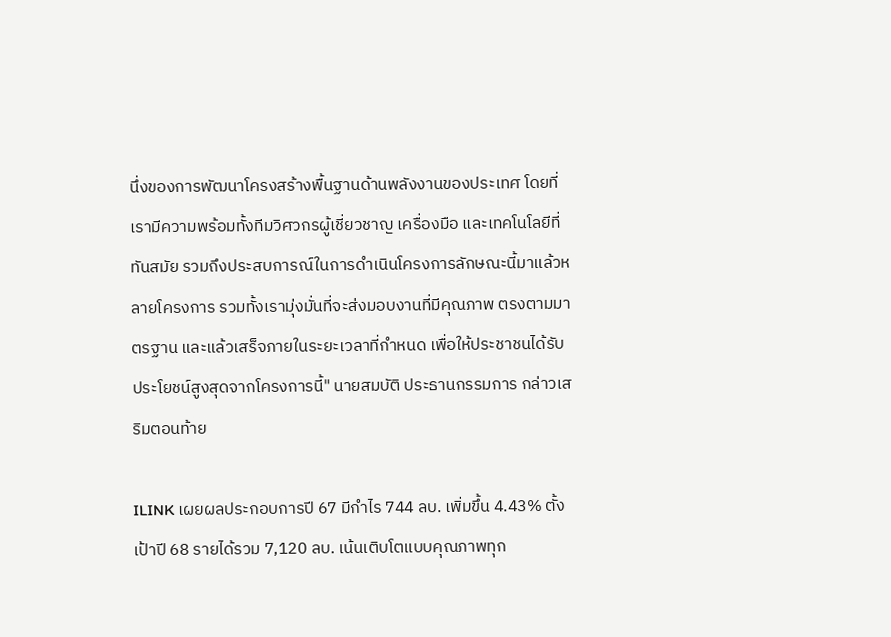นึ่งของการพัฒนาโครงสร้างพื้นฐานด้านพลังงานของประเทศ โดยที่เรามีความพร้อมทั้งทีมวิศวกรผู้เชี่ยวชาญ เครื่องมือ และเทคโนโลยีที่ทันสมัย รวมถึงประสบการณ์ในการดำเนินโครงการลักษณะนี้มาแล้วหลายโครงการ รวมทั้งเรามุ่งมั่นที่จะส่งมอบงานที่มีคุณภาพ ตรงตามมาตรฐาน และแล้วเสร็จภายในระยะเวลาที่กำหนด เพื่อให้ประชาชนได้รับประโยชน์สูงสุดจากโครงการนี้" นายสมบัติ ประธานกรรมการ กล่าวเสริมตอนท้าย

ILINK เผยผลประกอบการปี 67 มีกำไร 744 ลบ. เพิ่มขึ้น 4.43% ตั้งเป้าปี 68 รายได้รวม 7,120 ลบ. เน้นเติบโตแบบคุณภาพทุก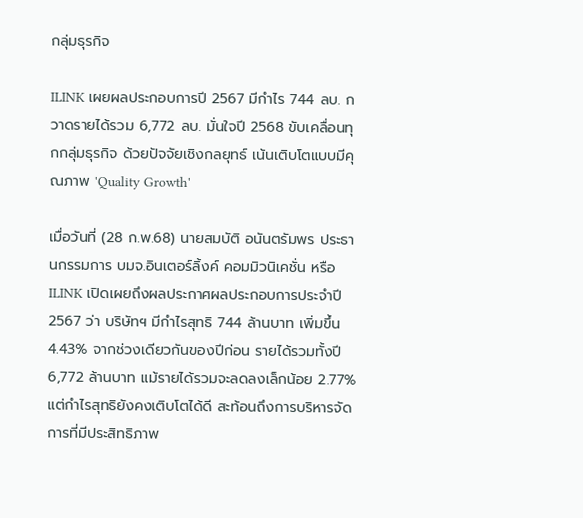กลุ่มธุรกิจ

ILINK เผยผลประกอบการปี 2567 มีกำไร 744 ลบ. กวาดรายได้รวม 6,772 ลบ. มั่นใจปี 2568 ขับเคลื่อนทุกกลุ่มธุรกิจ ด้วยปัจจัยเชิงกลยุทธ์ เน้นเติบโตแบบมีคุณภาพ 'Quality Growth'

เมื่อวันที่ (28 ก.พ.68) นายสมบัติ อนันตรัมพร ประธานกรรมการ บมจ.อินเตอร์ลิ้งค์ คอมมิวนิเคชั่น หรือ ILINK เปิดเผยถึงผลประกาศผลประกอบการประจำปี 2567 ว่า บริษัทฯ มีกำไรสุทธิ 744 ล้านบาท เพิ่มขึ้น 4.43% จากช่วงเดียวกันของปีก่อน รายได้รวมทั้งปี 6,772 ล้านบาท แม้รายได้รวมจะลดลงเล็กน้อย 2.77% แต่กำไรสุทธิยังคงเติบโตได้ดี สะท้อนถึงการบริหารจัดการที่มีประสิทธิภาพ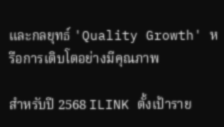และกลยุทธ์ 'Quality Growth' หรือการเติบโตอย่างมีคุณภาพ

สำหรับปี 2568 ILINK ตั้งเป้าราย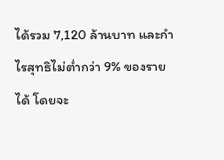ได้รวม 7,120 ล้านบาท และกำไรสุทธิไม่ต่ำกว่า 9% ของรายได้ โดยจะ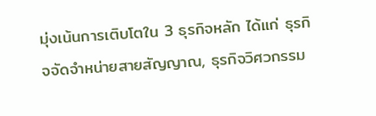มุ่งเน้นการเติบโตใน 3 ธุรกิจหลัก ได้แก่ ธุรกิจจัดจำหน่ายสายสัญญาณ, ธุรกิจวิศวกรรม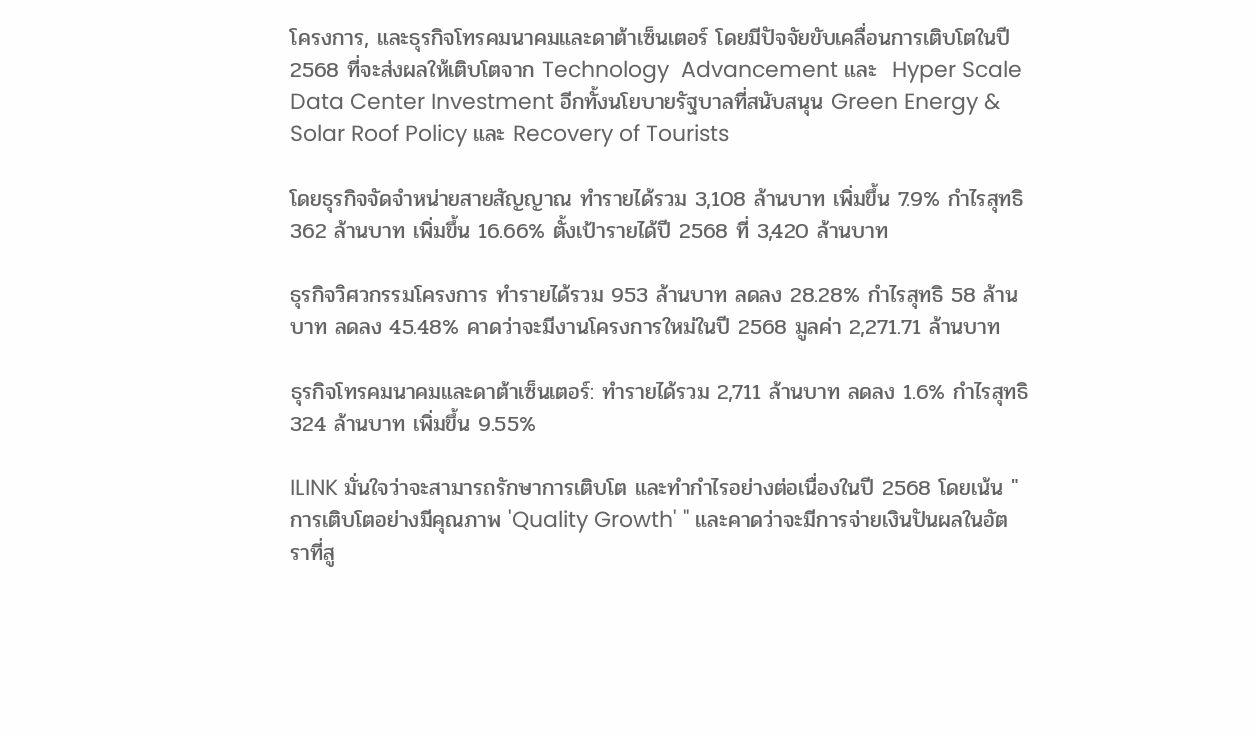โครงการ, และธุรกิจโทรคมนาคมและดาต้าเซ็นเตอร์ โดยมีปัจจัยขับเคลื่อนการเติบโตในปี 2568 ที่จะส่งผลให้เติบโตจาก Technology  Advancement และ  Hyper Scale  Data Center Investment อีกทั้งนโยบายรัฐบาลที่สนับสนุน Green Energy & Solar Roof Policy และ Recovery of Tourists

โดยธุรกิจจัดจำหน่ายสายสัญญาณ ทำรายได้รวม 3,108 ล้านบาท เพิ่มขึ้น 7.9% กำไรสุทธิ 362 ล้านบาท เพิ่มขึ้น 16.66% ตั้งเป้ารายได้ปี 2568 ที่ 3,420 ล้านบาท

ธุรกิจวิศวกรรมโครงการ ทำรายได้รวม 953 ล้านบาท ลดลง 28.28% กำไรสุทธิ 58 ล้านบาท ลดลง 45.48% คาดว่าจะมีงานโครงการใหม่ในปี 2568 มูลค่า 2,271.71 ล้านบาท

ธุรกิจโทรคมนาคมและดาต้าเซ็นเตอร์: ทำรายได้รวม 2,711 ล้านบาท ลดลง 1.6% กำไรสุทธิ 324 ล้านบาท เพิ่มขึ้น 9.55%

ILINK มั่นใจว่าจะสามารถรักษาการเติบโต และทำกำไรอย่างต่อเนื่องในปี 2568 โดยเน้น "การเติบโตอย่างมีคุณภาพ 'Quality Growth' " และคาดว่าจะมีการจ่ายเงินปันผลในอัตราที่สู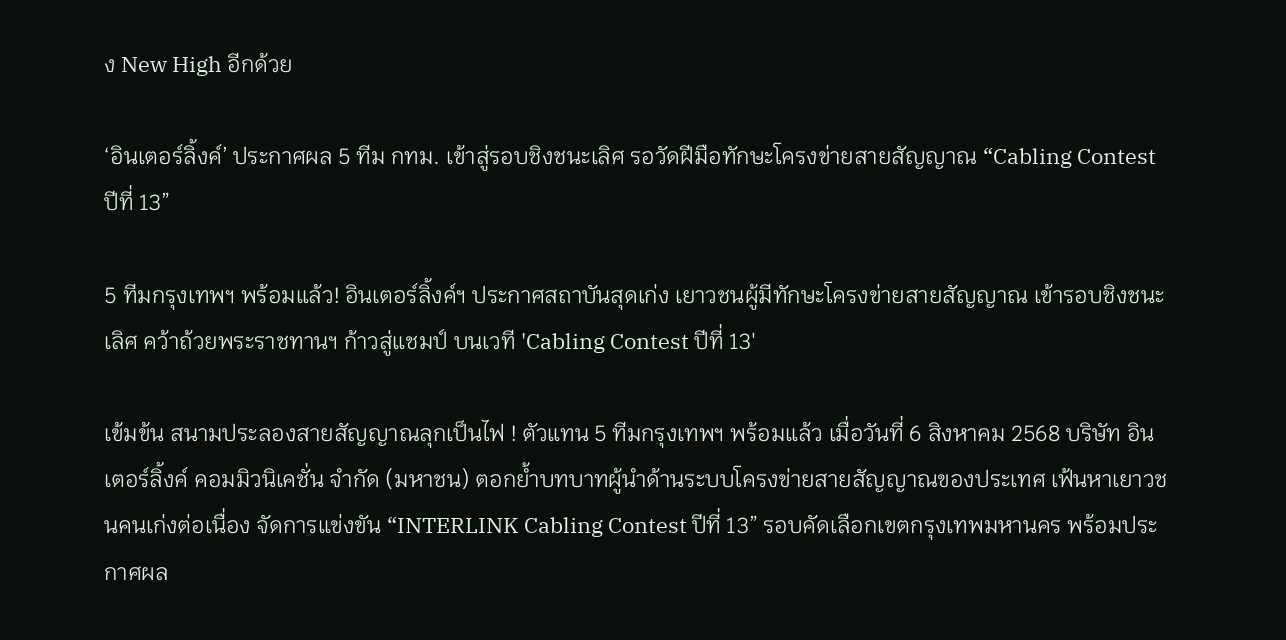ง New High อีกด้วย

‘อินเตอร์ลิ้งค์’ ประกาศผล 5 ทีม กทม. เข้าสู่รอบชิงชนะเลิศ รอวัดฝีมือทักษะโครงข่ายสายสัญญาณ “Cabling Contest ปีที่ 13”

5 ทีมกรุงเทพฯ พร้อมแล้ว! อินเตอร์ลิ้งค์ฯ ประกาศสถาบันสุดเก่ง เยาวชนผู้มีทักษะโครงข่ายสายสัญญาณ เข้ารอบชิงชนะเลิศ คว้าถ้วยพระราชทานฯ ก้าวสู่แชมป์ บนเวที 'Cabling Contest ปีที่ 13'

เข้มข้น สนามประลองสายสัญญาณลุกเป็นไฟ ! ตัวแทน 5 ทีมกรุงเทพฯ พร้อมแล้ว เมื่อวันที่ 6 สิงหาคม 2568 บริษัท อินเตอร์ลิ้งค์ คอมมิวนิเคชั่น จำกัด (มหาชน) ตอกย้ำบทบาทผู้นำด้านระบบโครงข่ายสายสัญญาณของประเทศ เฟ้นหาเยาวชนคนเก่งต่อเนื่อง จัดการแข่งขัน “INTERLINK Cabling Contest ปีที่ 13” รอบคัดเลือกเขตกรุงเทพมหานคร พร้อมประกาศผล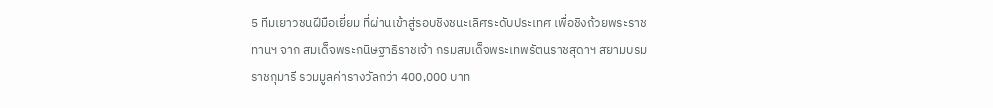5 ทีมเยาวชนฝีมือเยี่ยม ที่ผ่านเข้าสู่รอบชิงชนะเลิศระดับประเทศ เพื่อชิงถ้วยพระราชทานฯ จาก สมเด็จพระกนิษฐาธิราชเจ้า กรมสมเด็จพระเทพรัตนราชสุดาฯ สยามบรมราชกุมารี รวมมูลค่ารางวัลกว่า 400,000 บาท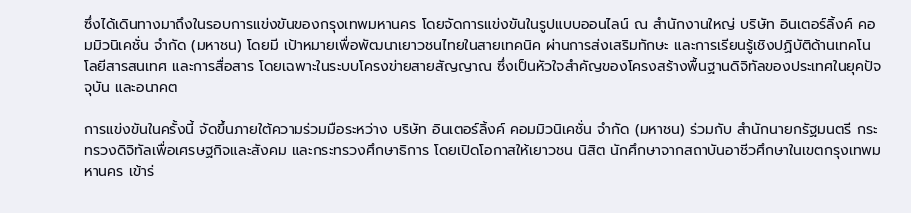ซึ่งได้เดินทางมาถึงในรอบการแข่งขันของกรุงเทพมหานคร โดยจัดการแข่งขันในรูปแบบออนไลน์ ณ สำนักงานใหญ่ บริษัท อินเตอร์ลิ้งค์ คอมมิวนิเคชั่น จำกัด (มหาชน) โดยมี เป้าหมายเพื่อพัฒนาเยาวชนไทยในสายเทคนิค ผ่านการส่งเสริมทักษะ และการเรียนรู้เชิงปฏิบัติด้านเทคโนโลยีสารสนเทศ และการสื่อสาร โดยเฉพาะในระบบโครงข่ายสายสัญญาณ ซึ่งเป็นหัวใจสำคัญของโครงสร้างพื้นฐานดิจิทัลของประเทศในยุคปัจจุบัน และอนาคต

การแข่งขันในครั้งนี้ จัดขึ้นภายใต้ความร่วมมือระหว่าง บริษัท อินเตอร์ลิ้งค์ คอมมิวนิเคชั่น จำกัด (มหาชน) ร่วมกับ สำนักนายกรัฐมนตรี กระทรวงดิจิทัลเพื่อเศรษฐกิจและสังคม และกระทรวงศึกษาธิการ โดยเปิดโอกาสให้เยาวชน นิสิต นักศึกษาจากสถาบันอาชีวศึกษาในเขตกรุงเทพมหานคร เข้าร่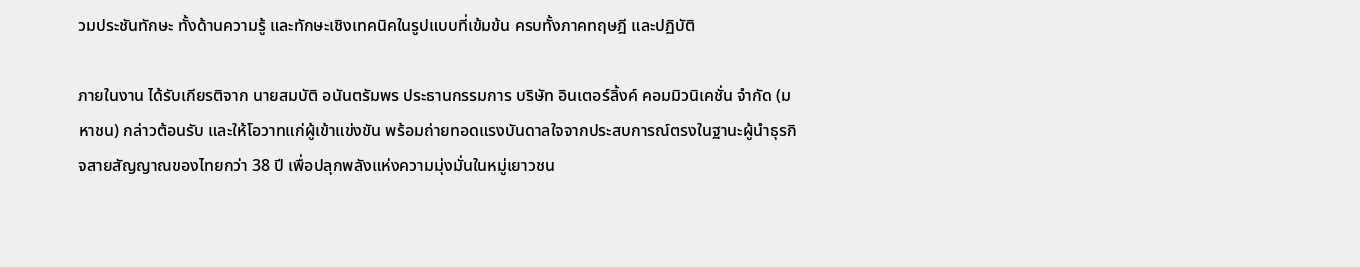วมประชันทักษะ ทั้งด้านความรู้ และทักษะเชิงเทคนิคในรูปแบบที่เข้มข้น ครบทั้งภาคทฤษฎี และปฏิบัติ

ภายในงาน ได้รับเกียรติจาก นายสมบัติ อนันตรัมพร ประธานกรรมการ บริษัท อินเตอร์ลิ้งค์ คอมมิวนิเคชั่น จำกัด (มหาชน) กล่าวต้อนรับ และให้โอวาทแก่ผู้เข้าแข่งขัน พร้อมถ่ายทอดแรงบันดาลใจจากประสบการณ์ตรงในฐานะผู้นำธุรกิจสายสัญญาณของไทยกว่า 38 ปี เพื่อปลุกพลังแห่งความมุ่งมั่นในหมู่เยาวชน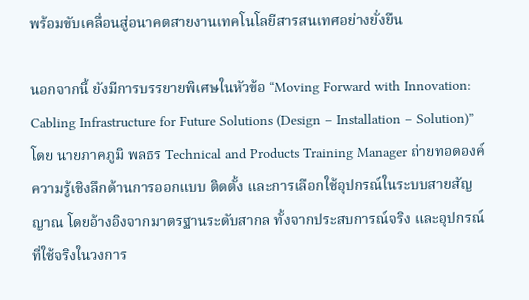พร้อมขับเคลื่อนสู่อนาคตสายงานเทคโนโลยีสารสนเทศอย่างยั่งยืน

นอกจากนี้ ยังมีการบรรยายพิเศษในหัวข้อ “Moving Forward with Innovation: Cabling Infrastructure for Future Solutions (Design – Installation – Solution)” โดย นายภาคภูมิ พลธร Technical and Products Training Manager ถ่ายทอดองค์ความรู้เชิงลึกด้านการออกแบบ ติดตั้ง และการเลือกใช้อุปกรณ์ในระบบสายสัญญาณ โดยอ้างอิงจากมาตรฐานระดับสากล ทั้งจากประสบการณ์จริง และอุปกรณ์ที่ใช้จริงในวงการ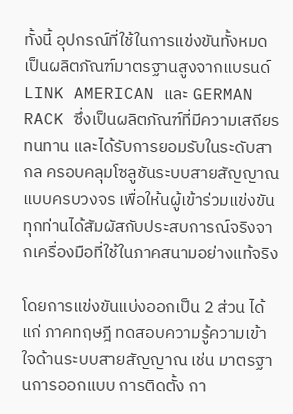ทั้งนี้ อุปกรณ์ที่ใช้ในการแข่งขันทั้งหมด เป็นผลิตภัณฑ์มาตรฐานสูงจากแบรนด์ LINK AMERICAN และ GERMAN RACK ซึ่งเป็นผลิตภัณฑ์ที่มีความเสถียร ทนทาน และได้รับการยอมรับในระดับสากล ครอบคลุมโซลูชันระบบสายสัญญาณแบบครบวงจร เพื่อให้นผู้เข้าร่วมแข่งขันทุกท่านได้สัมผัสกับประสบการณ์จริงจากเครื่องมือที่ใช้ในภาคสนามอย่างแท้จริง

โดยการแข่งขันแบ่งออกเป็น 2 ส่วน ได้แก่ ภาคทฤษฎี ทดสอบความรู้ความเข้าใจด้านระบบสายสัญญาณ เช่น มาตรฐานการออกแบบ การติดตั้ง กา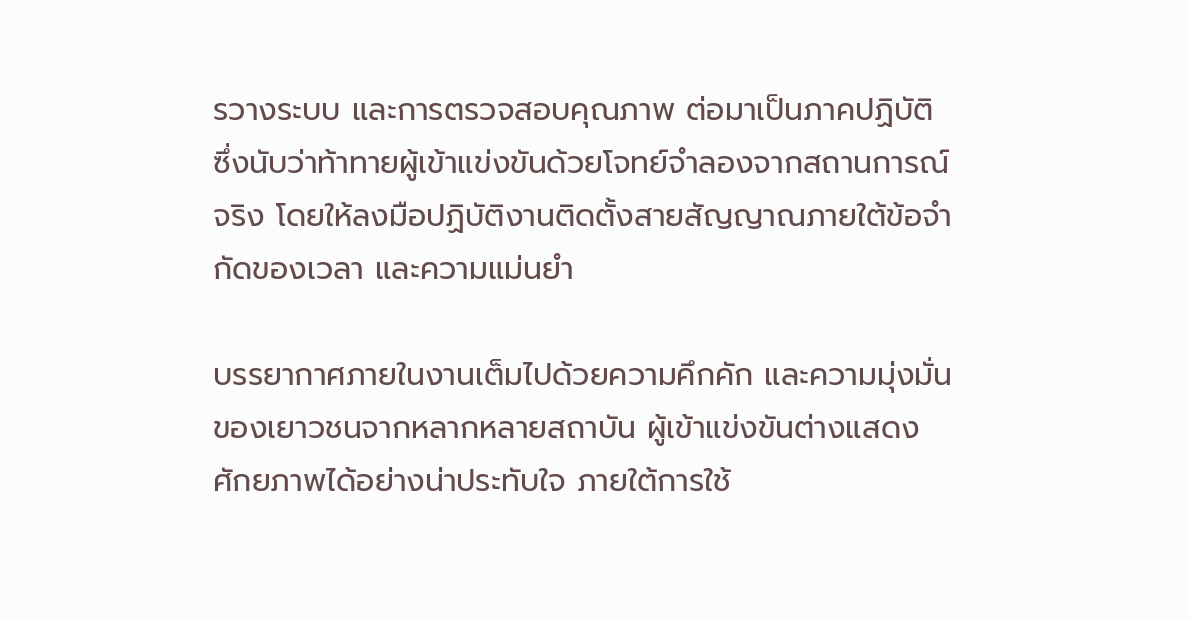รวางระบบ และการตรวจสอบคุณภาพ ต่อมาเป็นภาคปฏิบัติ ซึ่งนับว่าท้าทายผู้เข้าแข่งขันด้วยโจทย์จำลองจากสถานการณ์จริง โดยให้ลงมือปฏิบัติงานติดตั้งสายสัญญาณภายใต้ข้อจำกัดของเวลา และความแม่นยำ

บรรยากาศภายในงานเต็มไปด้วยความคึกคัก และความมุ่งมั่นของเยาวชนจากหลากหลายสถาบัน ผู้เข้าแข่งขันต่างแสดงศักยภาพได้อย่างน่าประทับใจ ภายใต้การใช้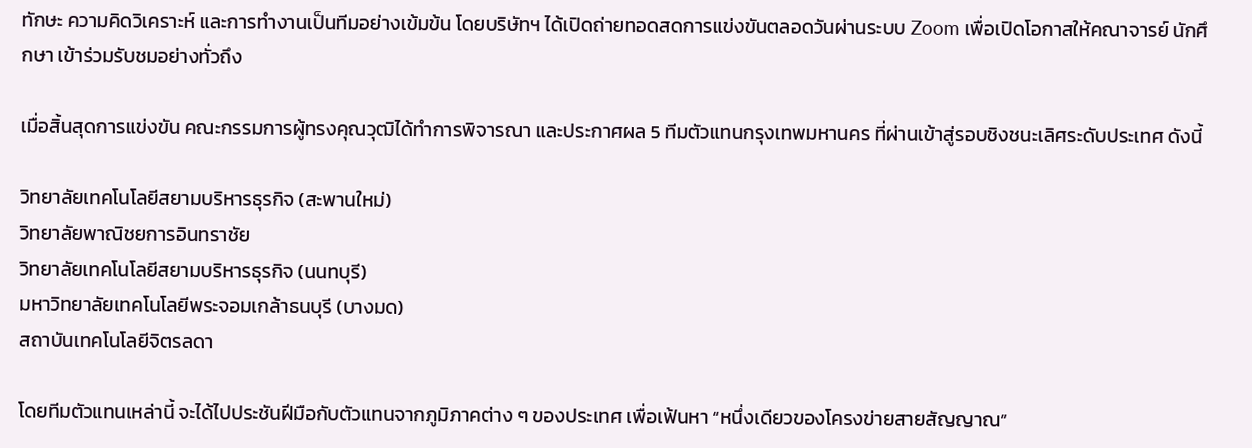ทักษะ ความคิดวิเคราะห์ และการทำงานเป็นทีมอย่างเข้มข้น โดยบริษัทฯ ได้เปิดถ่ายทอดสดการแข่งขันตลอดวันผ่านระบบ Zoom เพื่อเปิดโอกาสให้คณาจารย์ นักศึกษา เข้าร่วมรับชมอย่างทั่วถึง

เมื่อสิ้นสุดการแข่งขัน คณะกรรมการผู้ทรงคุณวุฒิได้ทำการพิจารณา และประกาศผล 5 ทีมตัวแทนกรุงเทพมหานคร ที่ผ่านเข้าสู่รอบชิงชนะเลิศระดับประเทศ ดังนี้

วิทยาลัยเทคโนโลยีสยามบริหารธุรกิจ (สะพานใหม่)
วิทยาลัยพาณิชยการอินทราชัย
วิทยาลัยเทคโนโลยีสยามบริหารธุรกิจ (นนทบุรี)
มหาวิทยาลัยเทคโนโลยีพระจอมเกล้าธนบุรี (บางมด)
สถาบันเทคโนโลยีจิตรลดา

โดยทีมตัวแทนเหล่านี้ จะได้ไปประชันฝีมือกับตัวแทนจากภูมิภาคต่าง ๆ ของประเทศ เพื่อเฟ้นหา “หนึ่งเดียวของโครงข่ายสายสัญญาณ”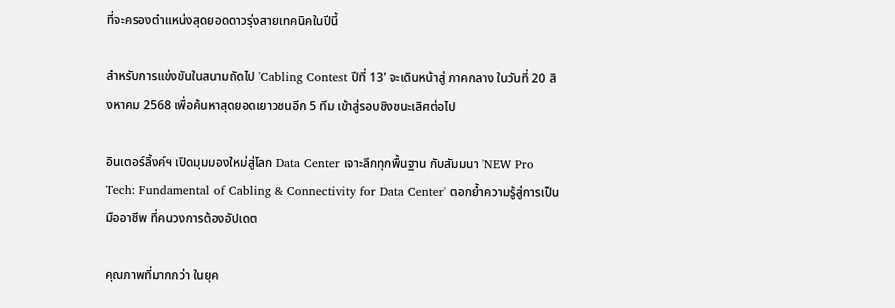ที่จะครองตำแหน่งสุดยอดดาวรุ่งสายเทคนิคในปีนี้

สำหรับการแข่งขันในสนามถัดไป 'Cabling Contest ปีที่ 13' จะเดินหน้าสู่ ภาคกลาง ในวันที่ 20 สิงหาคม 2568 เพื่อค้นหาสุดยอดเยาวชนอีก 5 ทีม เข้าสู่รอบชิงชนะเลิศต่อไป

อินเตอร์ลิ้งค์ฯ เปิดมุมมองใหม่สู่โลก Data Center เจาะลึกทุกพื้นฐาน กับสัมมนา 'NEW Pro Tech: Fundamental of Cabling & Connectivity for Data Center' ตอกย้ำความรู้สู่การเป็นมืออาชีพ ที่คนวงการต้องอัปเดต

คุณภาพที่มากกว่า ในยุค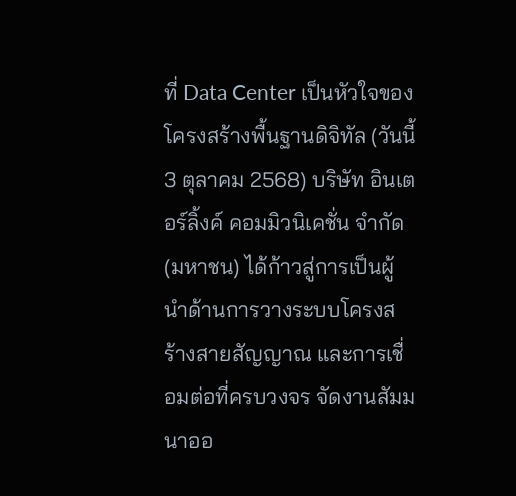ที่ Data Center เป็นหัวใจของโครงสร้างพื้นฐานดิจิทัล (วันนี้ 3 ตุลาคม 2568) บริษัท อินเตอร์ลิ้งค์ คอมมิวนิเคชั่น จำกัด (มหาชน) ได้ก้าวสู่การเป็นผู้นำด้านการวางระบบโครงสร้างสายสัญญาณ และการเชื่อมต่อที่ครบวงจร จัดงานสัมมนาออ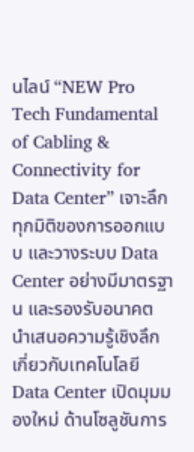นไลน์ “NEW Pro Tech Fundamental of Cabling & Connectivity for Data Center” เจาะลึกทุกมิติของการออกแบบ และวางระบบ Data Center อย่างมีมาตรฐาน และรองรับอนาคต นำเสนอความรู้เชิงลึกเกี่ยวกับเทคโนโลยี Data Center เปิดมุมมองใหม่ ด้านโซลูชันการ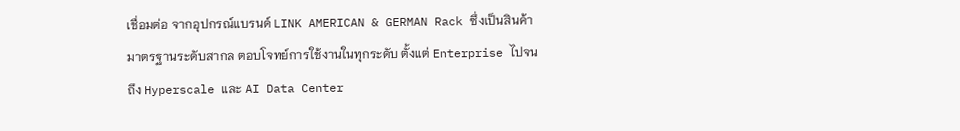เชื่อมต่อ จากอุปกรณ์แบรนด์ LINK AMERICAN & GERMAN Rack ซึ่งเป็นสินค้ามาตรฐานระดับสากล ตอบโจทย์การใช้งานในทุกระดับ ตั้งแต่ Enterprise ไปจนถึง Hyperscale และ AI Data Center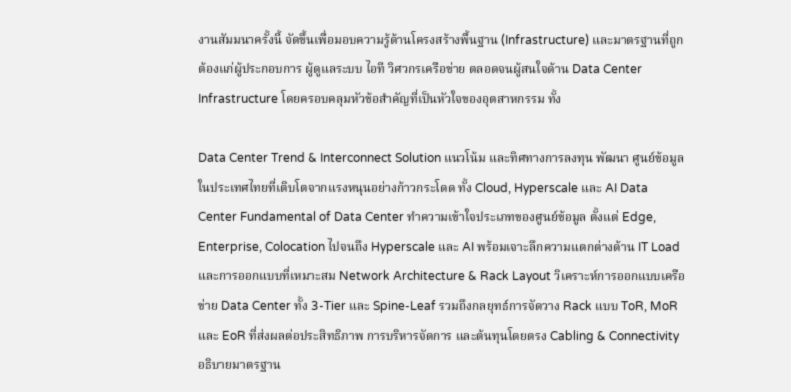งานสัมมนาครั้งนี้ จัดขึ้นเพื่อมอบความรู้ด้านโครงสร้างพื้นฐาน (Infrastructure) และมาตรฐานที่ถูกต้องแก่ผู้ประกอบการ ผู้ดูแลระบบ ไอที วิศวกรเครือข่าย ตลอดจนผู้สนใจด้าน Data Center Infrastructure โดยครอบคลุมหัวข้อสำคัญที่เป็นหัวใจของอุตสาหกรรม ทั้ง

Data Center Trend & Interconnect Solution แนวโน้ม และทิศทางการลงทุน พัฒนา ศูนย์ข้อมูลในประเทศไทยที่เติบโตจากแรงหนุนอย่างก้าวกระโดด ทั้ง Cloud, Hyperscale และ AI Data Center Fundamental of Data Center ทำความเข้าใจประเภทของศูนย์ข้อมูล ตั้งแต่ Edge, Enterprise, Colocation ไปจนถึง Hyperscale และ AI พร้อมเจาะลึกความแตกต่างด้าน IT Load และการออกแบบที่เหมาะสม Network Architecture & Rack Layout วิเคราะห์การออกแบบเครือข่าย Data Center ทั้ง 3-Tier และ Spine-Leaf รวมถึงกลยุทธ์การจัดวาง Rack แบบ ToR, MoR และ EoR ที่ส่งผลต่อประสิทธิภาพ การบริหารจัดการ และต้นทุนโดยตรง Cabling & Connectivity อธิบายมาตรฐาน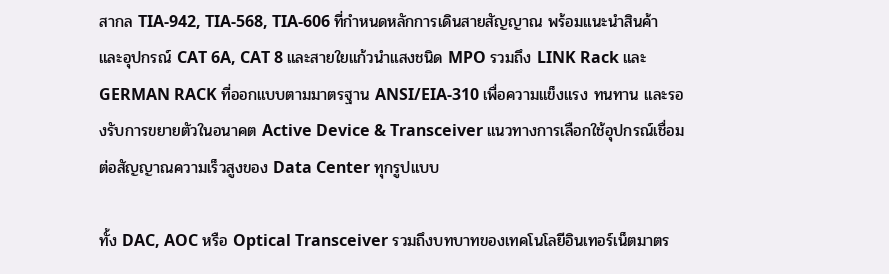สากล TIA-942, TIA-568, TIA-606 ที่กำหนดหลักการเดินสายสัญญาณ พร้อมแนะนำสินค้า และอุปกรณ์ CAT 6A, CAT 8 และสายใยแก้วนำแสงชนิด MPO รวมถึง LINK Rack และ GERMAN RACK ที่ออกแบบตามมาตรฐาน ANSI/EIA-310 เพื่อความแข็งแรง ทนทาน และรองรับการขยายตัวในอนาคต Active Device & Transceiver แนวทางการเลือกใช้อุปกรณ์เชื่อมต่อสัญญาณความเร็วสูงของ Data Center ทุกรูปแบบ

ทั้ง DAC, AOC หรือ Optical Transceiver รวมถึงบทบาทของเทคโนโลยีอินเทอร์เน็ตมาตร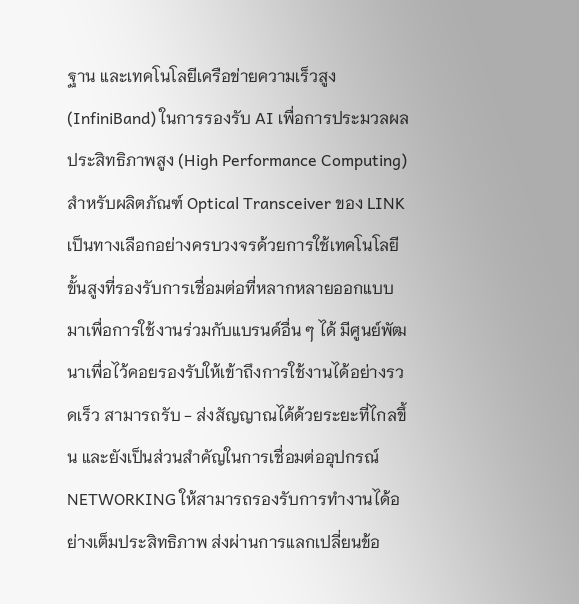ฐาน และเทคโนโลยีเครือข่ายความเร็วสูง (InfiniBand) ในการรองรับ AI เพื่อการประมวลผลประสิทธิภาพสูง (High Performance Computing) สำหรับผลิตภัณฑ์ Optical Transceiver ของ LINK เป็นทางเลือกอย่างครบวงจรด้วยการใช้เทคโนโลยีขั้นสูงที่รองรับการเชื่อมต่อที่หลากหลายออกแบบมาเพื่อการใช้งานร่วมกับแบรนด์อื่น ๆ ได้ มีศูนย์พัฒนาเพื่อไว้คอยรองรับให้เข้าถึงการใช้งานได้อย่างรวดเร็ว สามารถรับ - ส่งสัญญาณได้ด้วยระยะที่ไกลขึ้น และยังเป็นส่วนสำคัญในการเชื่อมต่ออุปกรณ์ NETWORKING ให้สามารถรองรับการทำงานได้อย่างเต็มประสิทธิภาพ ส่งผ่านการแลกเปลี่ยนข้อ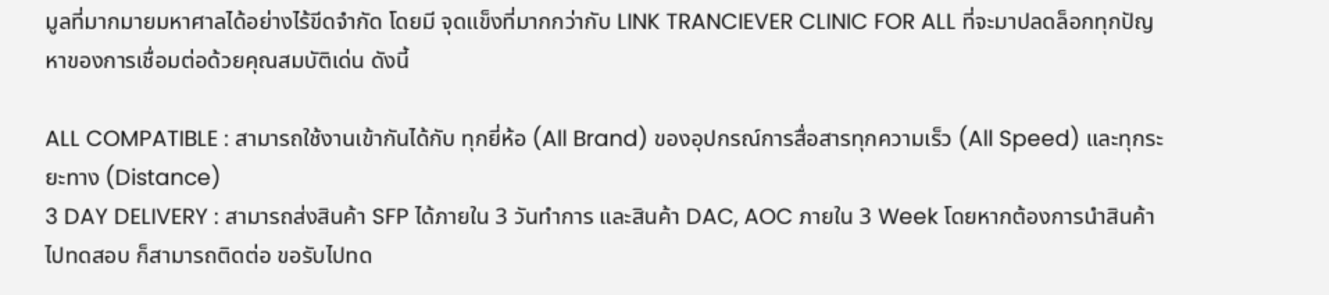มูลที่มากมายมหาศาลได้อย่างไร้ขีดจำกัด โดยมี จุดแข็งที่มากกว่ากับ LINK TRANCIEVER CLINIC FOR ALL ที่จะมาปลดล็อกทุกปัญหาของการเชื่อมต่อด้วยคุณสมบัติเด่น ดังนี้

ALL COMPATIBLE : สามารถใช้งานเข้ากันได้กับ ทุกยี่ห้อ (All Brand) ของอุปกรณ์การสื่อสารทุกความเร็ว (All Speed) และทุกระยะทาง (Distance)
3 DAY DELIVERY : สามารถส่งสินค้า SFP ได้ภายใน 3 วันทำการ และสินค้า DAC, AOC ภายใน 3 Week โดยหากต้องการนำสินค้าไปทดสอบ ก็สามารถติดต่อ ขอรับไปทด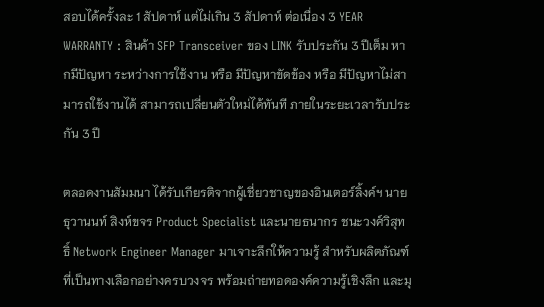สอบได้ครั้งละ 1 สัปดาห์ แต่ไม่เกิน 3 สัปดาห์ ต่อเนื่อง 3 YEAR WARRANTY : สินค้า SFP Transceiver ของ LINK รับประกัน 3 ปีเต็ม หากมีปัญหา ระหว่างการใช้งาน หรือ มีปัญหาขัดข้อง หรือ มีปัญหาไม่สามารถใช้งานได้ สามารถเปลี่ยนตัวใหม่ได้ทันที ภายในระยะเวลารับประกัน 3 ปี

ตลอดงานสัมมนา ได้รับเกียรติจากผู้เชี่ยวชาญของอินเตอร์ลิ้งค์ฯ นายธุวานนท์ สิงห์ขจร Product Specialist และนายธนากร ชนะวงศ์วิสุทธิ์ Network Engineer Manager มาเจาะลึกให้ความรู้ สำหรับผลิตภัณฑ์ที่เป็นทางเลือกอย่างครบวงจร พร้อมถ่ายทอดองค์ความรู้เชิงลึก และมุ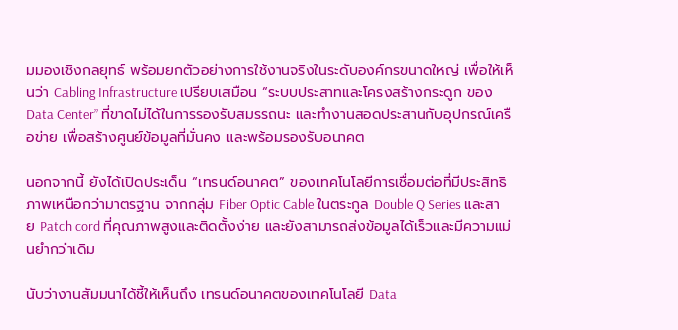มมองเชิงกลยุทธ์ พร้อมยกตัวอย่างการใช้งานจริงในระดับองค์กรขนาดใหญ่ เพื่อให้เห็นว่า Cabling Infrastructure เปรียบเสมือน “ระบบประสาทและโครงสร้างกระดูก ของ Data Center” ที่ขาดไม่ได้ในการรองรับสมรรถนะ และทำงานสอดประสานกับอุปกรณ์เครือข่าย เพื่อสร้างศูนย์ข้อมูลที่มั่นคง และพร้อมรองรับอนาคต

นอกจากนี้ ยังได้เปิดประเด็น “เทรนด์อนาคต” ของเทคโนโลยีการเชื่อมต่อที่มีประสิทธิภาพเหนือกว่ามาตรฐาน จากกลุ่ม Fiber Optic Cable ในตระกูล Double Q Series และสาย Patch cord ที่คุณภาพสูงและติดตั้งง่าย และยังสามารถส่งข้อมูลได้เร็วและมีความแม่นยำกว่าเดิม

นับว่างานสัมมนาได้ชี้ให้เห็นถึง เทรนด์อนาคตของเทคโนโลยี Data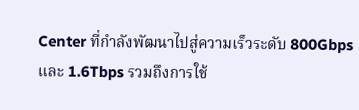Center ที่กำลังพัฒนาไปสู่ความเร็วระดับ 800Gbps และ 1.6Tbps รวมถึงการใช้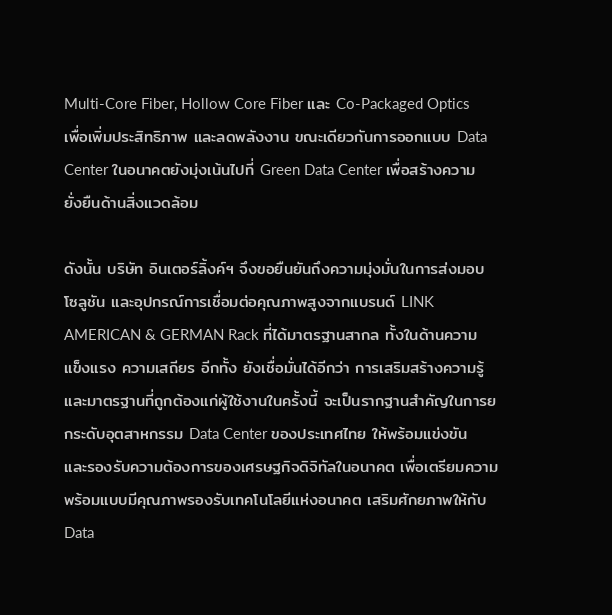Multi-Core Fiber, Hollow Core Fiber และ Co-Packaged Optics เพื่อเพิ่มประสิทธิภาพ และลดพลังงาน ขณะเดียวกันการออกแบบ Data Center ในอนาคตยังมุ่งเน้นไปที่ Green Data Center เพื่อสร้างความยั่งยืนด้านสิ่งแวดล้อม

ดังนั้น บริษัท อินเตอร์ลิ้งค์ฯ จึงขอยืนยันถึงความมุ่งมั่นในการส่งมอบโซลูชัน และอุปกรณ์การเชื่อมต่อคุณภาพสูงจากแบรนด์ LINK AMERICAN & GERMAN Rack ที่ได้มาตรฐานสากล ทั้งในด้านความแข็งแรง ความเสถียร อีกทั้ง ยังเชื่อมั่นได้อีกว่า การเสริมสร้างความรู้ และมาตรฐานที่ถูกต้องแก่ผู้ใช้งานในครั้งนี้ จะเป็นรากฐานสำคัญในการยกระดับอุตสาหกรรม Data Center ของประเทศไทย ให้พร้อมแข่งขัน และรองรับความต้องการของเศรษฐกิจดิจิทัลในอนาคต เพื่อเตรียมความพร้อมแบบมีคุณภาพรองรับเทคโนโลยีแห่งอนาคต เสริมศักยภาพให้กับ Data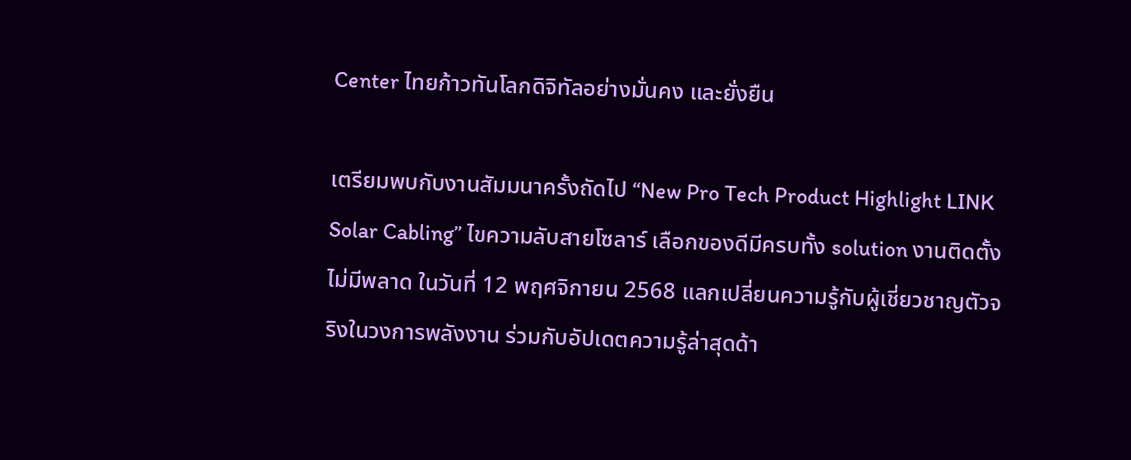Center ไทยก้าวทันโลกดิจิทัลอย่างมั่นคง และยั่งยืน

เตรียมพบกับงานสัมมนาครั้งถัดไป “New Pro Tech Product Highlight LINK Solar Cabling” ไขความลับสายโซลาร์ เลือกของดีมีครบทั้ง solution งานติดตั้งไม่มีพลาด ในวันที่ 12 พฤศจิกายน 2568 แลกเปลี่ยนความรู้กับผู้เชี่ยวชาญตัวจริงในวงการพลังงาน ร่วมกับอัปเดตความรู้ล่าสุดด้า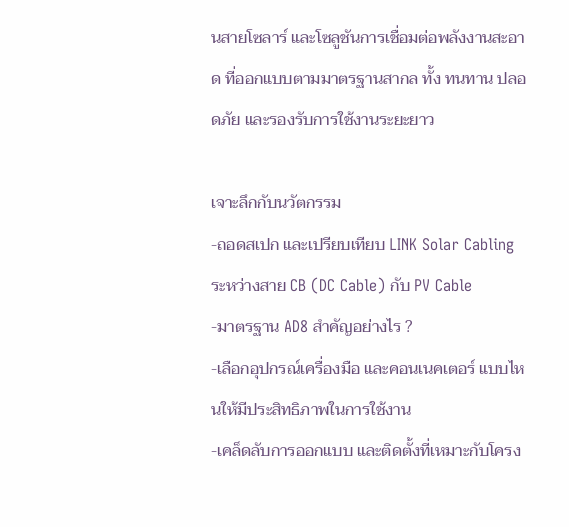นสายโซลาร์ และโซลูชันการเชื่อมต่อพลังงานสะอาด ที่ออกแบบตามมาตรฐานสากล ทั้ง ทนทาน ปลอดภัย และรองรับการใช้งานระยะยาว

เจาะลึกกับนวัตกรรม
-ถอดสเปก และเปรียบเทียบ LINK Solar Cabling ระหว่างสาย CB (DC Cable) กับ PV Cable
-มาตรฐาน AD8 สำคัญอย่างไร ?
-เลือกอุปกรณ์เครื่องมือ และคอนเนคเตอร์ แบบไหนให้มีประสิทธิภาพในการใช้งาน
-เคล็ดลับการออกแบบ และติดตั้งที่เหมาะกับโครง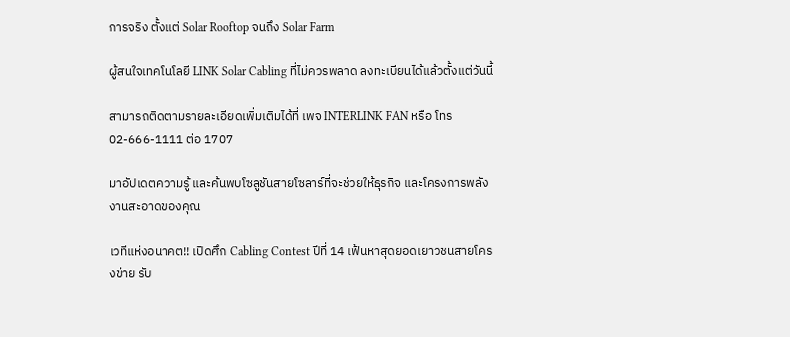การจริง ตั้งแต่ Solar Rooftop จนถึง Solar Farm

ผู้สนใจเทคโนโลยี LINK Solar Cabling ที่ไม่ควรพลาด ลงทะเบียนได้แล้วตั้งแต่วันนี้

สามารถติดตามรายละเอียดเพิ่มเติมได้ที่ เพจ INTERLINK FAN หรือ โทร 02-666-1111 ต่อ 1707

มาอัปเดตความรู้ และค้นพบโซลูชันสายโซลาร์ที่จะช่วยให้ธุรกิจ และโครงการพลังงานสะอาดของคุณ

เวทีแห่งอนาคต!! เปิดศึก Cabling Contest ปีที่ 14 เฟ้นหาสุดยอดเยาวชนสายโครงข่าย รับ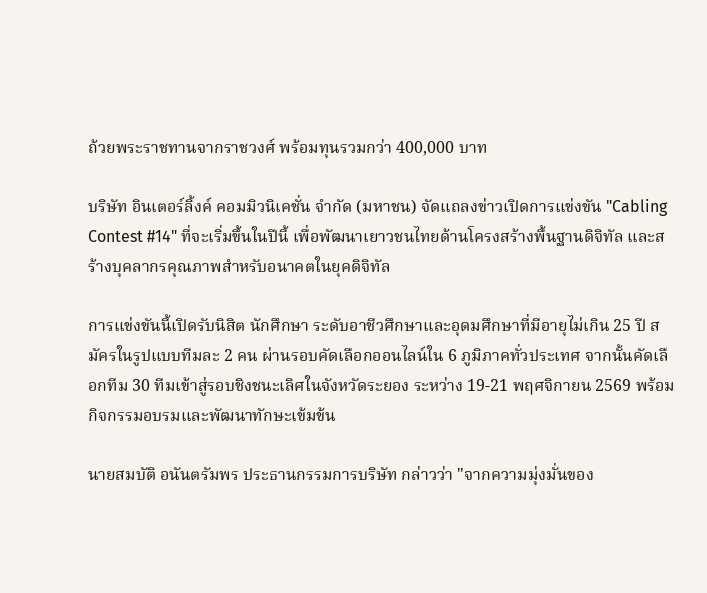ถ้วยพระราชทานจากราชวงศ์ พร้อมทุนรวมกว่า 400,000 บาท

บริษัท อินเตอร์ลิ้งค์ คอมมิวนิเคชั่น จำกัด (มหาชน) จัดแถลงข่าวเปิดการแข่งขัน "Cabling Contest #14" ที่จะเริ่มขึ้นในปีนี้ เพื่อพัฒนาเยาวชนไทยด้านโครงสร้างพื้นฐานดิจิทัล และสร้างบุคลากรคุณภาพสำหรับอนาคตในยุคดิจิทัล

การแข่งขันนี้เปิดรับนิสิต นักศึกษา ระดับอาชีวศึกษาและอุดมศึกษาที่มีอายุไม่เกิน 25 ปี สมัครในรูปแบบทีมละ 2 คน ผ่านรอบคัดเลือกออนไลน์ใน 6 ภูมิภาคทั่วประเทศ จากนั้นคัดเลือกทีม 30 ทีมเข้าสู่รอบชิงชนะเลิศในจังหวัดระยอง ระหว่าง 19-21 พฤศจิกายน 2569 พร้อมกิจกรรมอบรมและพัฒนาทักษะเข้มข้น

นายสมบัติ อนันตรัมพร ประธานกรรมการบริษัท กล่าวว่า "จากความมุ่งมั่นของ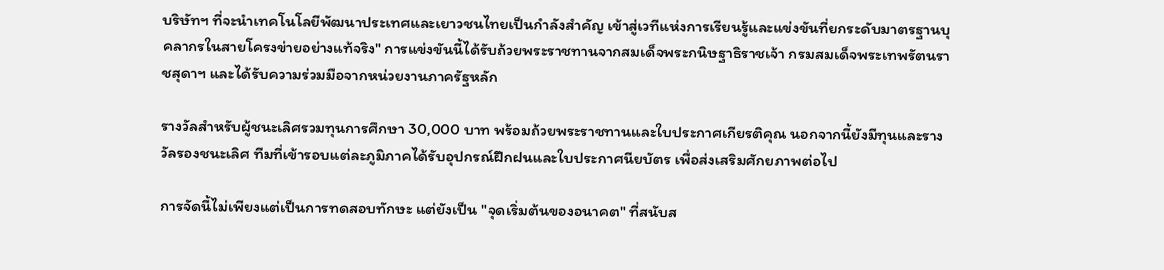บริษัทฯ ที่จะนำเทคโนโลยีพัฒนาประเทศและเยาวชนไทยเป็นกำลังสำคัญ เข้าสู่เวทีแห่งการเรียนรู้และแข่งขันที่ยกระดับมาตรฐานบุคลากรในสายโครงข่ายอย่างแท้จริง" การแข่งขันนี้ได้รับถ้วยพระราชทานจากสมเด็จพระกนิษฐาธิราชเจ้า กรมสมเด็จพระเทพรัตนราชสุดาฯ และได้รับความร่วมมือจากหน่วยงานภาครัฐหลัก

รางวัลสำหรับผู้ชนะเลิศรวมทุนการศึกษา 30,000 บาท พร้อมถ้วยพระราชทานและใบประกาศเกียรติคุณ นอกจากนี้ยังมีทุนและรางวัลรองชนะเลิศ ทีมที่เข้ารอบแต่ละภูมิภาคได้รับอุปกรณ์ฝึกฝนและใบประกาศนียบัตร เพื่อส่งเสริมศักยภาพต่อไป

การจัดนี้ไม่เพียงแต่เป็นการทดสอบทักษะ แต่ยังเป็น "จุดเริ่มต้นของอนาคต" ที่สนับส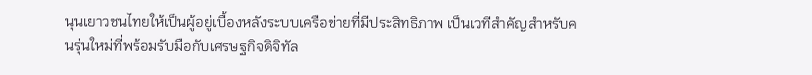นุนเยาวชนไทยให้เป็นผู้อยู่เบื้องหลังระบบเครือข่ายที่มีประสิทธิภาพ เป็นเวทีสำคัญสำหรับคนรุ่นใหม่ที่พร้อมรับมือกับเศรษฐกิจดิจิทัล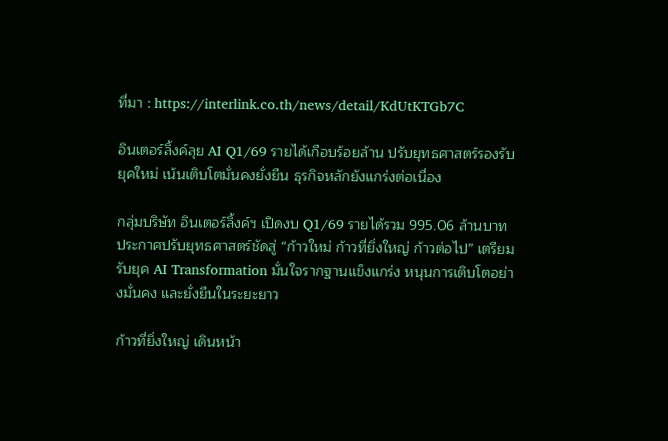ที่มา : https://interlink.co.th/news/detail/KdUtKTGb7C

อินเตอร์ลิ้งค์ลุย AI Q1/69 รายได้เกือบร้อยล้าน ปรับยุทธศาสตร์รองรับยุคใหม่ เน้นเติบโตมั่นคงยั่งยืน ธุรกิจหลักยังแกร่งต่อเนื่อง

กลุ่มบริษัท อินเตอร์ลิ้งค์ฯ เปิดงบ Q1/69 รายได้รวม 995.06 ล้านบาท ประกาศปรับยุทธศาสตร์ชัดสู่ “ก้าวใหม่ ก้าวที่ยิ่งใหญ่ ก้าวต่อไป” เตรียมรับยุค AI Transformation มั่นใจรากฐานแข็งแกร่ง หนุนการเติบโตอย่างมั่นคง และยั่งยืนในระยะยาว

ก้าวที่ยิ่งใหญ่ เดินหน้า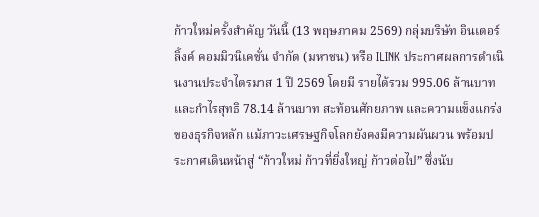ก้าวใหม่ครั้งสำคัญ วันนี้ (13 พฤษภาคม 2569) กลุ่มบริษัท อินเตอร์ลิ้งค์ คอมมิวนิเคชั่น จำกัด (มหาชน) หรือ ILINK ประกาศผลการดำเนินงานประจำไตรมาส 1 ปี 2569 โดยมี รายได้รวม 995.06 ล้านบาท และกำไรสุทธิ 78.14 ล้านบาท สะท้อนศักยภาพ และความแข็งแกร่งของธุรกิจหลัก แม้ภาวะเศรษฐกิจโลกยังคงมีความผันผวน พร้อมประกาศเดินหน้าสู่ “ก้าวใหม่ ก้าวที่ยิ่งใหญ่ ก้าวต่อไป” ซึ่งนับ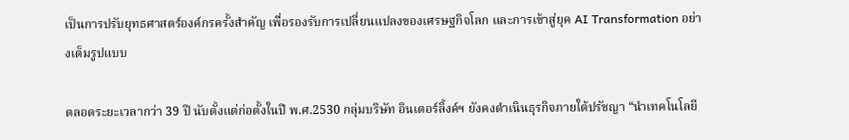เป็นการปรับยุทธศาสตร์องค์กรครั้งสำคัญ เพื่อรองรับการเปลี่ยนแปลงของเศรษฐกิจโลก และการเข้าสู่ยุค AI Transformation อย่างเต็มรูปแบบ

ตลอดระยะเวลากว่า 39 ปี นับตั้งแต่ก่อตั้งในปี พ.ศ.2530 กลุ่มบริษัท อินเตอร์ลิ้งค์ฯ ยังคงดำเนินธุรกิจภายใต้ปรัชญา “นำเทคโนโลยี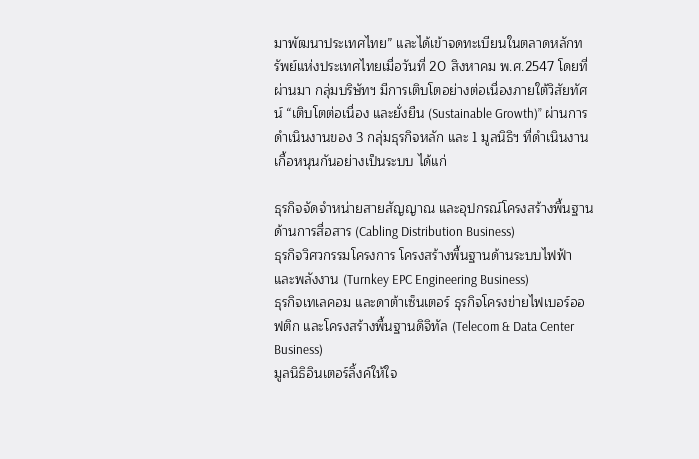มาพัฒนาประเทศไทย” และได้เข้าจดทะเบียนในตลาดหลักทรัพย์แห่งประเทศไทยเมื่อวันที่ 20 สิงหาคม พ.ศ.2547 โดยที่ผ่านมา กลุ่มบริษัทฯ มีการเติบโตอย่างต่อเนื่องภายใต้วิสัยทัศน์ “เติบโตต่อเนื่อง และยั่งยืน (Sustainable Growth)” ผ่านการดำเนินงานของ 3 กลุ่มธุรกิจหลัก และ 1 มูลนิธิฯ ที่ดำเนินงานเกื้อหนุนกันอย่างเป็นระบบ ได้แก่

ธุรกิจจัดจำหน่ายสายสัญญาณ และอุปกรณ์โครงสร้างพื้นฐานด้านการสื่อสาร (Cabling Distribution Business)
ธุรกิจวิศวกรรมโครงการ โครงสร้างพื้นฐานด้านระบบไฟฟ้า และพลังงาน (Turnkey EPC Engineering Business)
ธุรกิจเทเลคอม และดาต้าเซ็นเตอร์ ธุรกิจโครงข่ายไฟเบอร์ออฟติก และโครงสร้างพื้นฐานดิจิทัล (Telecom & Data Center Business)
มูลนิธิอินเตอร์ลิ้งค์ให้ใจ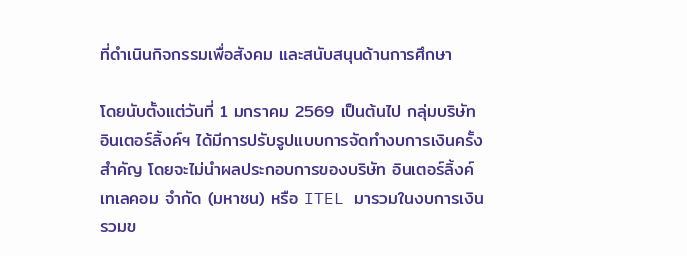ที่ดำเนินกิจกรรมเพื่อสังคม และสนับสนุนด้านการศึกษา

โดยนับตั้งแต่วันที่ 1 มกราคม 2569 เป็นต้นไป กลุ่มบริษัท อินเตอร์ลิ้งค์ฯ ได้มีการปรับรูปแบบการจัดทำงบการเงินครั้งสำคัญ โดยจะไม่นำผลประกอบการของบริษัท อินเตอร์ลิ้งค์ เทเลคอม จำกัด (มหาชน) หรือ ITEL มารวมในงบการเงินรวมข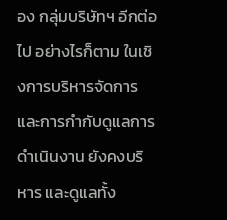อง กลุ่มบริษัทฯ อีกต่อไป อย่างไรก็ตาม ในเชิงการบริหารจัดการ และการกำกับดูแลการดำเนินงาน ยังคงบริหาร และดูแลทั้ง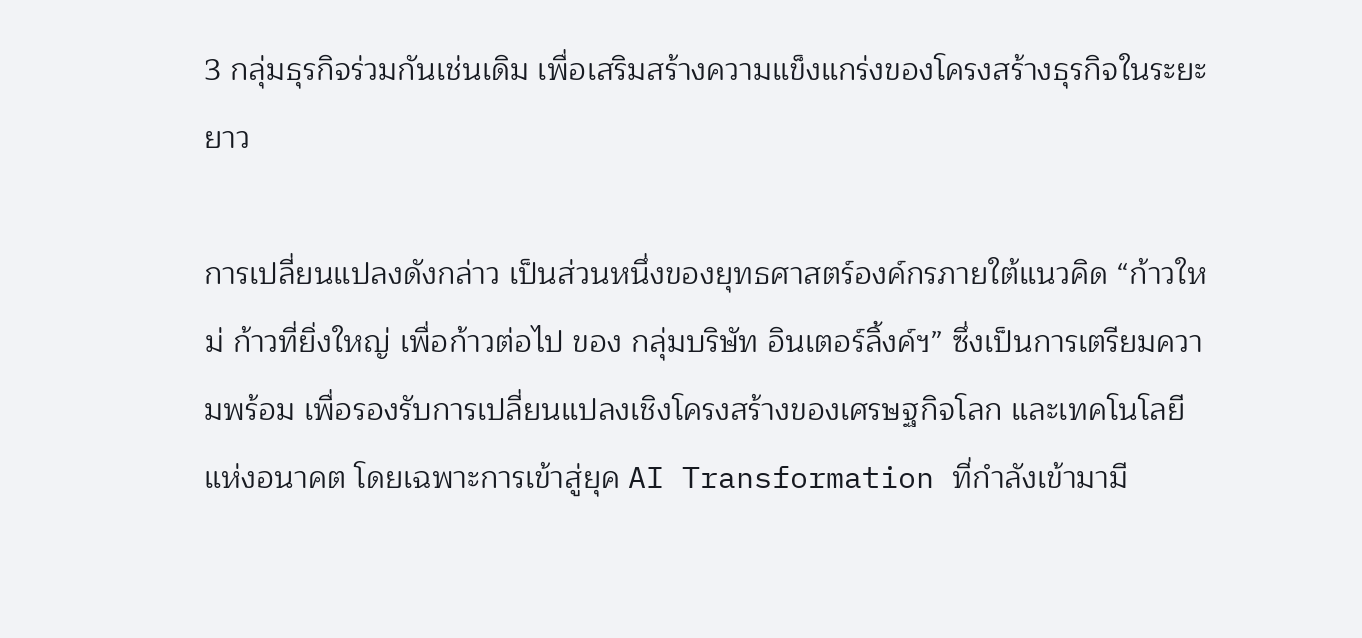3 กลุ่มธุรกิจร่วมกันเช่นเดิม เพื่อเสริมสร้างความแข็งแกร่งของโครงสร้างธุรกิจในระยะยาว

การเปลี่ยนแปลงดังกล่าว เป็นส่วนหนึ่งของยุทธศาสตร์องค์กรภายใต้แนวคิด “ก้าวใหม่ ก้าวที่ยิ่งใหญ่ เพื่อก้าวต่อไป ของ กลุ่มบริษัท อินเตอร์ลิ้งค์ฯ” ซึ่งเป็นการเตรียมความพร้อม เพื่อรองรับการเปลี่ยนแปลงเชิงโครงสร้างของเศรษฐกิจโลก และเทคโนโลยีแห่งอนาคต โดยเฉพาะการเข้าสู่ยุค AI Transformation ที่กำลังเข้ามามี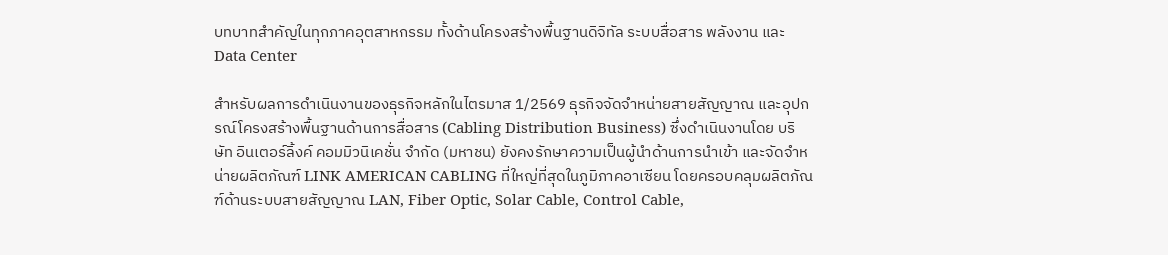บทบาทสำคัญในทุกภาคอุตสาหกรรม ทั้งด้านโครงสร้างพื้นฐานดิจิทัล ระบบสื่อสาร พลังงาน และ Data Center

สำหรับผลการดำเนินงานของธุรกิจหลักในไตรมาส 1/2569 ธุรกิจจัดจำหน่ายสายสัญญาณ และอุปกรณ์โครงสร้างพื้นฐานด้านการสื่อสาร (Cabling Distribution Business) ซึ่งดำเนินงานโดย บริษัท อินเตอร์ลิ้งค์ คอมมิวนิเคชั่น จำกัด (มหาชน) ยังคงรักษาความเป็นผู้นำด้านการนำเข้า และจัดจำหน่ายผลิตภัณฑ์ LINK AMERICAN CABLING ที่ใหญ่ที่สุดในภูมิภาคอาเซียน โดยครอบคลุมผลิตภัณฑ์ด้านระบบสายสัญญาณ LAN, Fiber Optic, Solar Cable, Control Cable,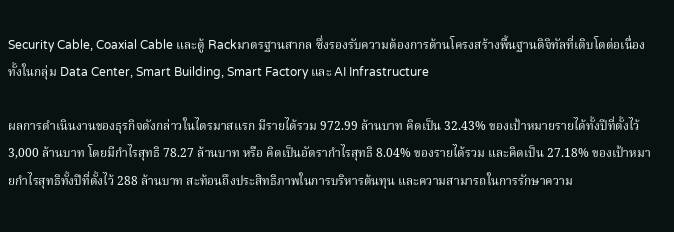Security Cable, Coaxial Cable และตู้ Rackมาตรฐานสากล ซึ่งรองรับความต้องการด้านโครงสร้างพื้นฐานดิจิทัลที่เติบโตต่อเนื่อง ทั้งในกลุ่ม Data Center, Smart Building, Smart Factory และ AI Infrastructure

ผลการดำเนินงานของธุรกิจดังกล่าวในไตรมาสแรก มีรายได้รวม 972.99 ล้านบาท คิดเป็น 32.43% ของเป้าหมายรายได้ทั้งปีที่ตั้งไว้ 3,000 ล้านบาท โดยมีกำไรสุทธิ 78.27 ล้านบาท หรือ คิดเป็นอัตรากำไรสุทธิ 8.04% ของรายได้รวม และคิดเป็น 27.18% ของเป้าหมายกำไรสุทธิทั้งปีที่ตั้งไว้ 288 ล้านบาท สะท้อนถึงประสิทธิภาพในการบริหารต้นทุน และความสามารถในการรักษาความ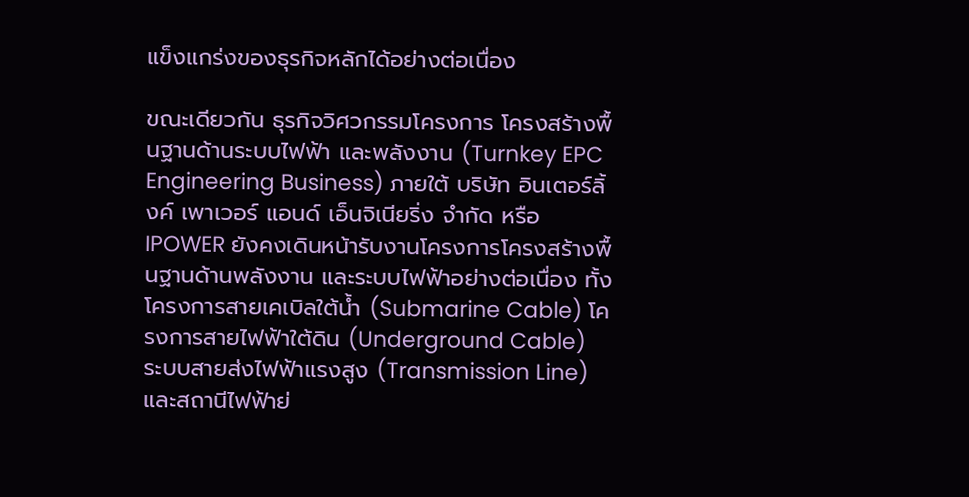แข็งแกร่งของธุรกิจหลักได้อย่างต่อเนื่อง

ขณะเดียวกัน ธุรกิจวิศวกรรมโครงการ โครงสร้างพื้นฐานด้านระบบไฟฟ้า และพลังงาน (Turnkey EPC Engineering Business) ภายใต้ บริษัท อินเตอร์ลิ้งค์ เพาเวอร์ แอนด์ เอ็นจิเนียริ่ง จำกัด หรือ IPOWER ยังคงเดินหน้ารับงานโครงการโครงสร้างพื้นฐานด้านพลังงาน และระบบไฟฟ้าอย่างต่อเนื่อง ทั้งโครงการสายเคเบิลใต้น้ำ (Submarine Cable) โครงการสายไฟฟ้าใต้ดิน (Underground Cable) ระบบสายส่งไฟฟ้าแรงสูง (Transmission Line) และสถานีไฟฟ้าย่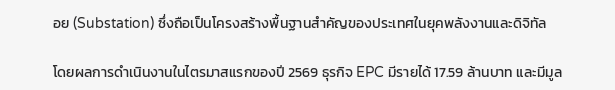อย (Substation) ซึ่งถือเป็นโครงสร้างพื้นฐานสำคัญของประเทศในยุคพลังงานและดิจิทัล

โดยผลการดำเนินงานในไตรมาสแรกของปี 2569 ธุรกิจ EPC มีรายได้ 17.59 ล้านบาท และมีมูล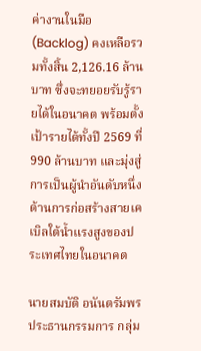ค่างานในมือ (Backlog) คงเหลือรวมทั้งสิ้น 2,126.16 ล้านบาท ซึ่งจะทยอยรับรู้รายได้ในอนาคต พร้อมตั้งเป้ารายได้ทั้งปี 2569 ที่ 990 ล้านบาท และมุ่งสู่การเป็นผู้นำอันดับหนึ่งด้านการก่อสร้างสายเคเบิลใต้น้ำแรงสูงของประเทศไทยในอนาคต

นายสมบัติ อนันตรัมพร ประธานกรรมการ กลุ่ม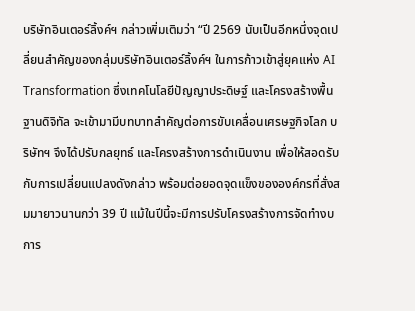บริษัทอินเตอร์ลิ้งค์ฯ กล่าวเพิ่มเติมว่า “ปี 2569 นับเป็นอีกหนึ่งจุดเปลี่ยนสำคัญของกลุ่มบริษัทอินเตอร์ลิ้งค์ฯ ในการก้าวเข้าสู่ยุคแห่ง AI Transformation ซึ่งเทคโนโลยีปัญญาประดิษฐ์ และโครงสร้างพื้นฐานดิจิทัล จะเข้ามามีบทบาทสำคัญต่อการขับเคลื่อนเศรษฐกิจโลก บริษัทฯ จึงได้ปรับกลยุทธ์ และโครงสร้างการดำเนินงาน เพื่อให้สอดรับกับการเปลี่ยนแปลงดังกล่าว พร้อมต่อยอดจุดแข็งขององค์กรที่สั่งสมมายาวนานกว่า 39 ปี แม้ในปีนี้จะมีการปรับโครงสร้างการจัดทำงบการ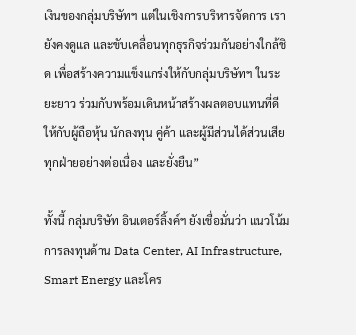เงินของกลุ่มบริษัทฯ แต่ในเชิงการบริหารจัดการ เรายังคงดูแล และขับเคลื่อนทุกธุรกิจร่วมกันอย่างใกล้ชิด เพื่อสร้างความแข็งแกร่งให้กับกลุ่มบริษัทฯ ในระยะยาว ร่วมกับพร้อมเดินหน้าสร้างผลตอบแทนที่ดีให้กับผู้ถือหุ้น นักลงทุน คู่ค้า และผู้มีส่วนได้ส่วนเสียทุกฝ่ายอย่างต่อเนื่อง และยั่งยืน”

ทั้งนี้ กลุ่มบริษัท อินเตอร์ลิ้งค์ฯ ยังเชื่อมั่นว่า แนวโน้มการลงทุนด้าน Data Center, AI Infrastructure, Smart Energy และโคร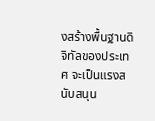งสร้างพื้นฐานดิจิทัลของประเทศ จะเป็นแรงสนับสนุน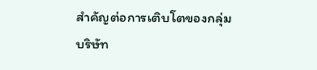สำคัญต่อการเติบโตของกลุ่มบริษัท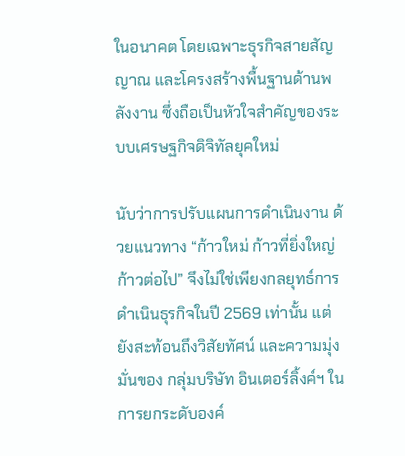ในอนาคต โดยเฉพาะธุรกิจสายสัญญาณ และโครงสร้างพื้นฐานด้านพลังงาน ซึ่งถือเป็นหัวใจสำคัญของระบบเศรษฐกิจดิจิทัลยุคใหม่

นับว่าการปรับแผนการดำเนินงาน ด้วยแนวทาง “ก้าวใหม่ ก้าวที่ยิ่งใหญ่ ก้าวต่อไป” จึงไม่ใช่เพียงกลยุทธ์การดำเนินธุรกิจในปี 2569 เท่านั้น แต่ยังสะท้อนถึงวิสัยทัศน์ และความมุ่งมั่นของ กลุ่มบริษัท อินเตอร์ลิ้งค์ฯ ในการยกระดับองค์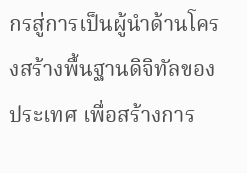กรสู่การเป็นผู้นำด้านโครงสร้างพื้นฐานดิจิทัลของประเทศ เพื่อสร้างการ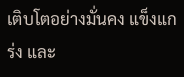เติบโตอย่างมั่นคง แข็งแกร่ง และ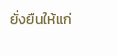ยั่งยืนให้แก่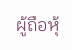ผู้ถือหุ้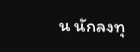น นักลงทุ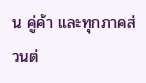น คู่ค้า และทุกภาคส่วนต่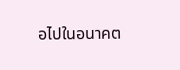อไปในอนาคต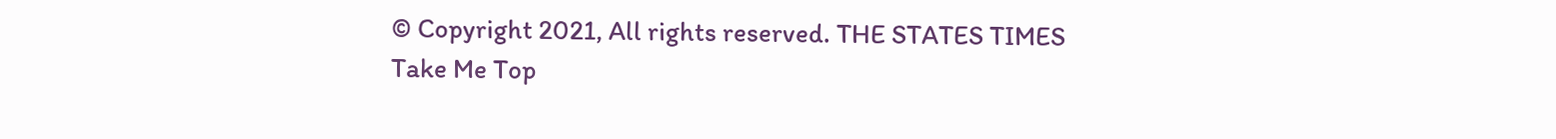© Copyright 2021, All rights reserved. THE STATES TIMES
Take Me Top